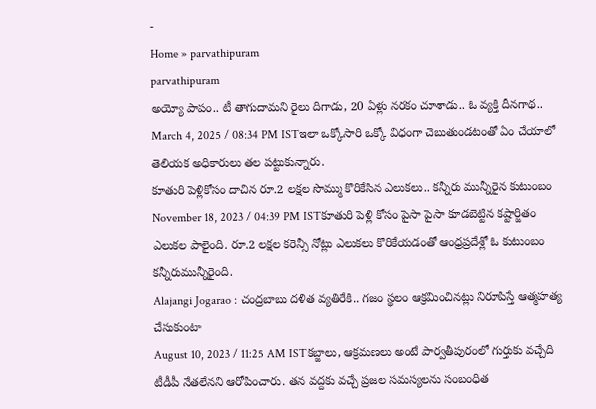-
Home » parvathipuram
parvathipuram
అయ్యో పాపం.. టీ తాగుదామని రైలు దిగాడు, 20 ఏళ్లు నరకం చూశాడు.. ఓ వ్యక్తి దీనగాథ..
March 4, 2025 / 08:34 PM ISTఇలా ఒక్కోసారి ఒక్కో విధంగా చెబుతుండటంతో ఏం చేయాలో తెలియక అధికారులు తల పట్టుకున్నారు.
కూతురి పెళ్లికోసం దాచిన రూ.2 లక్షల సొమ్ము కొరికేసిన ఎలుకలు.. కన్నీరు మున్నీరైన కుటుంబం
November 18, 2023 / 04:39 PM ISTకూతురి పెళ్లి కోసం పైసా పైసా కూడబెట్టిన కష్టార్జితం ఎలుకల పాలైంది. రూ.2 లక్షల కరెన్సీ నోట్లు ఎలుకలు కొరికేయడంతో ఆంధ్రప్రదేశ్లో ఓ కుటుంబం కన్నీరుమున్నీరైంది.
Alajangi Jogarao : చంద్రబాబు దళిత వ్యతిరేకి.. గజం స్థలం ఆక్రమించినట్లు నిరూపిస్తే ఆత్మహత్య చేసుకుంటా
August 10, 2023 / 11:25 AM ISTకబ్జాలు, ఆక్రమణలు అంటే పార్వతీపురంలో గుర్తుకు వచ్చేది టీడీపీ నేతలేనని ఆరోపించారు. తన వద్దకు వచ్చే ప్రజల సమస్యలను సంబంధిత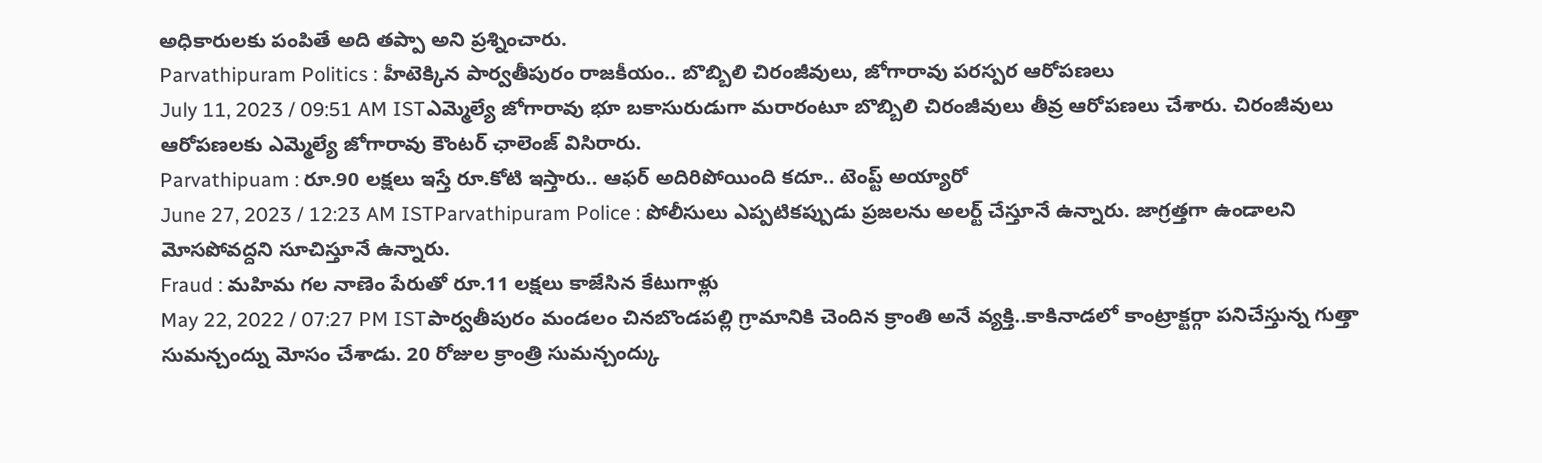అధికారులకు పంపితే అది తప్పా అని ప్రశ్నించారు.
Parvathipuram Politics : హీటెక్కిన పార్వతీపురం రాజకీయం.. బొబ్బిలి చిరంజీవులు, జోగారావు పరస్పర ఆరోపణలు
July 11, 2023 / 09:51 AM ISTఎమ్మెల్యే జోగారావు భూ బకాసురుడుగా మరారంటూ బొబ్బిలి చిరంజీవులు తీవ్ర ఆరోపణలు చేశారు. చిరంజీవులు ఆరోపణలకు ఎమ్మెల్యే జోగారావు కౌంటర్ ఛాలెంజ్ విసిరారు.
Parvathipuam : రూ.90 లక్షలు ఇస్తే రూ.కోటి ఇస్తారు.. ఆఫర్ అదిరిపోయింది కదూ.. టెంప్ట్ అయ్యారో
June 27, 2023 / 12:23 AM ISTParvathipuram Police : పోలీసులు ఎప్పటికప్పుడు ప్రజలను అలర్ట్ చేస్తూనే ఉన్నారు. జాగ్రత్తగా ఉండాలని మోసపోవద్దని సూచిస్తూనే ఉన్నారు.
Fraud : మహిమ గల నాణెం పేరుతో రూ.11 లక్షలు కాజేసిన కేటుగాళ్లు
May 22, 2022 / 07:27 PM ISTపార్వతీపురం మండలం చినబొండపల్లి గ్రామానికి చెందిన క్రాంతి అనే వ్యక్తి..కాకినాడలో కాంట్రాక్టర్గా పనిచేస్తున్న గుత్తా సుమన్చంద్ను మోసం చేశాడు. 20 రోజుల క్రాంత్రి సుమన్చంద్కు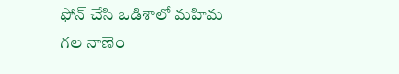ఫోన్ చేసి ఒడిశాలో మహిమ గల నాణెం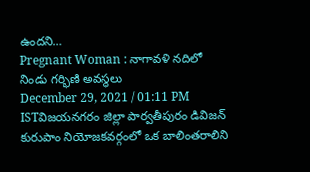ఉందని…
Pregnant Woman : నాగావళి నదిలో నిండు గర్భిణి అవస్థలు
December 29, 2021 / 01:11 PM ISTవిజయనగరం జిల్లా పార్వతీపురం డివిజన్ కురుపాం నియోజకవర్గంలో ఒక బాలింతరాలిని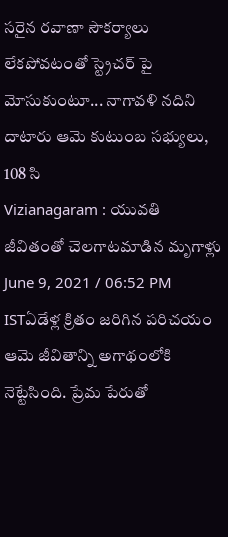సరైన రవాణా సౌకర్యాలు లేకపోవటంతో స్ట్రెచర్ పై మోసుకుంటూ... నాగావళి నదిని దాటారు ఆమె కుటుంబ సభ్యులు, 108 సి
Vizianagaram : యువతి జీవితంతో చెలగాటమాడిన మృగాళ్లు
June 9, 2021 / 06:52 PM ISTఏడేళ్ల క్రితం జరిగిన పరిచయం ఆమె జీవితాన్ని అగాథంలోకి నెట్టేసింది. ప్రేమ పేరుతో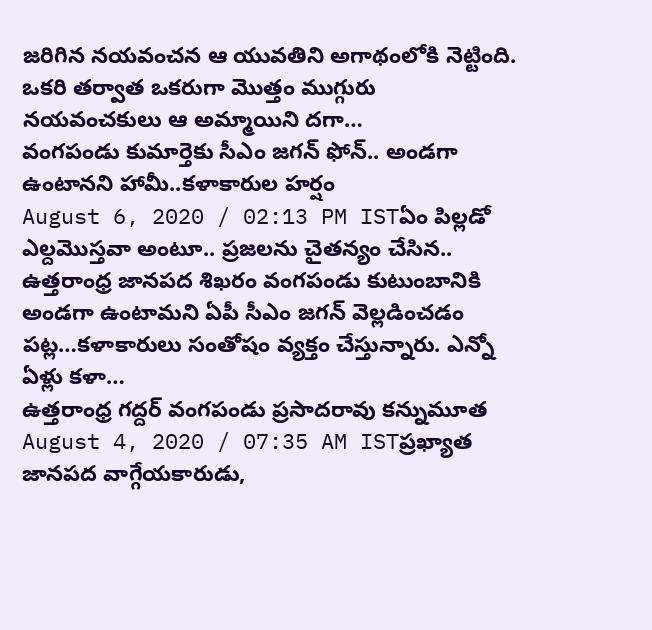జరిగిన నయవంచన ఆ యువతిని అగాథంలోకి నెట్టింది. ఒకరి తర్వాత ఒకరుగా మొత్తం ముగ్గురు నయవంచకులు ఆ అమ్మాయిని దగా…
వంగపండు కుమార్తెకు సీఎం జగన్ ఫోన్.. అండగా ఉంటానని హామీ..కళాకారుల హర్షం
August 6, 2020 / 02:13 PM ISTఏం పిల్లడో ఎల్దమొస్తవా అంటూ.. ప్రజలను చైతన్యం చేసిన.. ఉత్తరాంధ్ర జానపద శిఖరం వంగపండు కుటుంబానికి అండగా ఉంటామని ఏపీ సీఎం జగన్ వెల్లడించడం పట్ల…కళాకారులు సంతోషం వ్యక్తం చేస్తున్నారు. ఎన్నో ఏళ్లు కళా…
ఉత్తరాంధ్ర గద్దర్ వంగపండు ప్రసాదరావు కన్నుమూత
August 4, 2020 / 07:35 AM ISTప్రఖ్యాత జానపద వాగ్గేయకారుడు,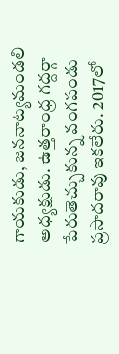గాయకుడు, జననాట్యమండలి అధ్యక్షుడు. ఉత్తరాంధ్ర గద్దర్గా పేరుతెచ్చుకున్న వంగపండు ప్రసాదరావు ఇకలేరు. 2017లో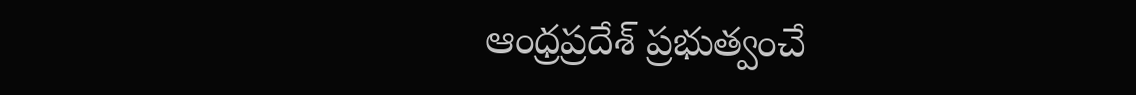ఆంధ్రప్రదేశ్ ప్రభుత్వంచే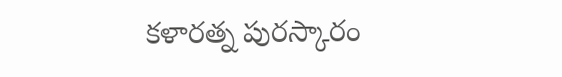కళారత్న పురస్కారం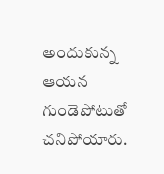అందుకున్న ఆయన గుండెపోటుతో చనిపోయారు.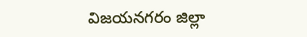విజయనగరం జిల్లా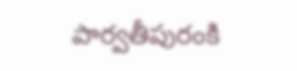పార్వతీపురంకి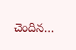చెందిన…